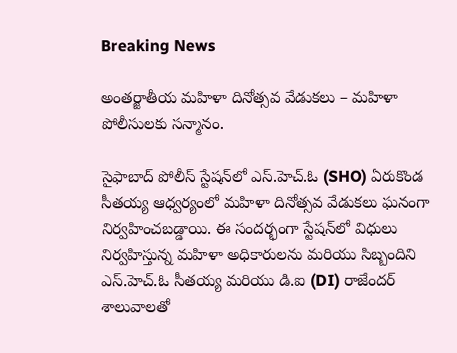Breaking News

అంతర్జాతీయ మహిళా దినోత్సవ వేడుకలు – మహిళా పోలీసులకు సన్మానం.

సైఫాబాద్ పోలీస్ స్టేషన్‌లో ఎస్.హెచ్.ఓ (SHO) ఏరుకొండ సీతయ్య ఆధ్వర్యంలో మహిళా దినోత్సవ వేడుకలు ఘనంగా నిర్వహించబడ్డాయి. ఈ సందర్భంగా స్టేషన్‌లో విధులు నిర్వహిస్తున్న మహిళా అధికారులను మరియు సిబ్బందిని ఎస్.హెచ్.ఓ సీతయ్య మరియు డి.ఐ (DI) రాజేందర్ శాలువాలతో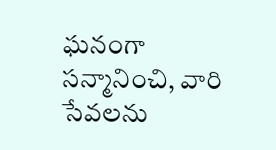ఘనంగా సన్మానించి, వారి సేవలను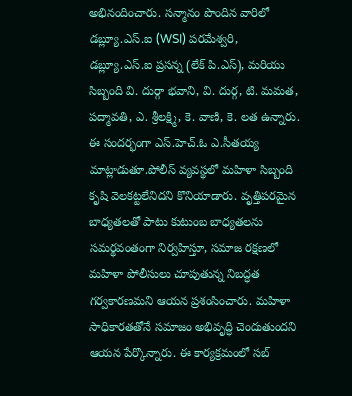అభినందించారు. సన్మానం పొందిన వారిలో డబ్ల్యూ.ఎస్.ఐ (WSI) పరమేశ్వరి, డబ్ల్యూ.ఎస్.ఐ ప్రసన్న (లేక్ పి.ఎస్), మరియు సిబ్బంది వి. దుర్గా భవాని, వి. దుర్గ, టి. మమత, పద్మావతి, ఎ. శ్రీలక్ష్మి, కె. వాణి, కె. లత ఉన్నారు. ఈ సందర్భంగా ఎస్.హెచ్.ఓ ఎ.సీతయ్య మాట్లాడుతూ.పోలీస్ వ్యవస్థలో మహిళా సిబ్బంది కృషి వెలకట్టలేనిదని కొనియాడారు. వృత్తిపరమైన బాధ్యతలతో పాటు కుటుంబ బాధ్యతలను సమర్థవంతంగా నిర్వహిస్తూ, సమాజ రక్షణలో మహిళా పోలీసులు చూపుతున్న నిబద్ధత గర్వకారణమని ఆయన ప్రశంసించారు. మహిళా సాధికారతతోనే సమాజం అభివృద్ధి చెందుతుందని ఆయన పేర్కొన్నారు. ఈ కార్యక్రమంలో సబ్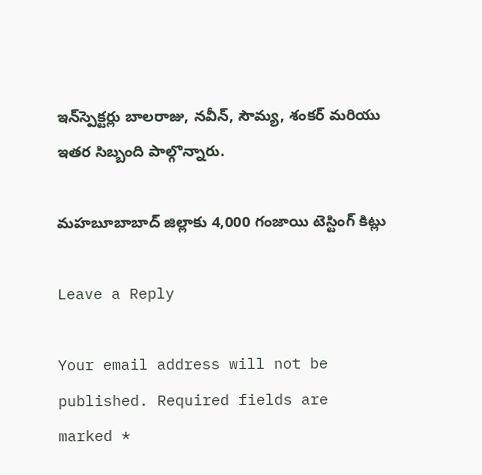ఇన్‌స్పెక్టర్లు బాలరాజు, నవీన్, సౌమ్య, శంకర్ మరియు ఇతర సిబ్బంది పాల్గొన్నారు.

మహబూబాబాద్ జిల్లాకు 4,000 గంజాయి టెస్టింగ్ కిట్లు

Leave a Reply

Your email address will not be published. Required fields are marked *